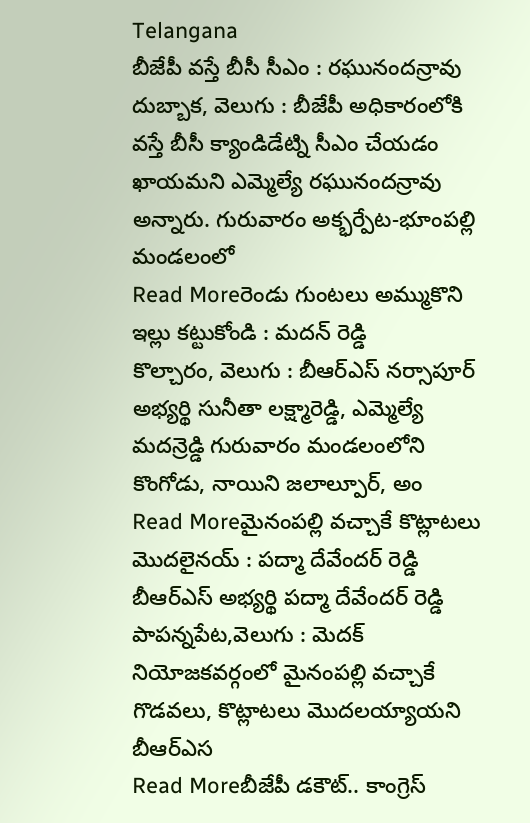Telangana
బీజేపీ వస్తే బీసీ సీఎం : రఘునందన్రావు
దుబ్బాక, వెలుగు : బీజేపీ అధికారంలోకి వస్తే బీసీ క్యాండిడేట్ని సీఎం చేయడం ఖాయమని ఎమ్మెల్యే రఘునందన్రావు అన్నారు. గురువారం అక్భర్పేట-భూంపల్లి మండలంలో
Read Moreరెండు గుంటలు అమ్ముకొని ఇల్లు కట్టుకోండి : మదన్ రెడ్డి
కొల్చారం, వెలుగు : బీఆర్ఎస్ నర్సాపూర్ అభ్యర్థి సునీతా లక్ష్మారెడ్డి, ఎమ్మెల్యే మదన్రెడ్డి గురువారం మండలంలోని కొంగోడు, నాయిని జలాల్పూర్, అం
Read Moreమైనంపల్లి వచ్చాకే కొట్లాటలు మొదలైనయ్ : పద్మా దేవేందర్ రెడ్డి
బీఆర్ఎస్ అభ్యర్థి పద్మా దేవేందర్ రెడ్డి పాపన్నపేట,వెలుగు : మెదక్ నియోజకవర్గంలో మైనంపల్లి వచ్చాకే గొడవలు, కొట్లాటలు మొదలయ్యాయని బీఆర్ఎస
Read Moreబీజేపీ డకౌట్.. కాంగ్రెస్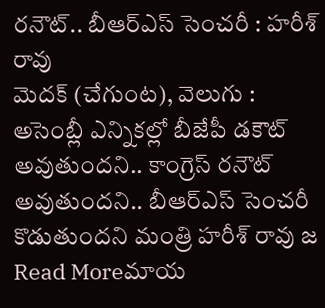రనౌట్.. బీఆర్ఎస్ సెంచరీ : హరీశ్ రావు
మెదక్ (చేగుంట), వెలుగు : అసెంబ్లీ ఎన్నికల్లో బీజేపీ డకౌట్ అవుతుందని.. కాంగ్రెస్ రనౌట్ అవుతుందని.. బీఆర్ఎస్ సెంచరీ కొడుతుందని మంత్రి హరీశ్ రావు జ
Read Moreమాయ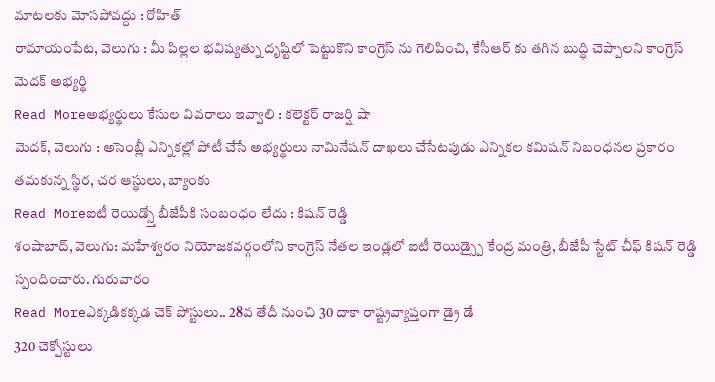మాటలకు మోసపోవద్దు : రోహిత్
రామాయంపేట, వెలుగు : మీ పిల్లల భవిష్యత్ను దృష్టిలో పెట్టుకొని కాంగ్రెస్ ను గెలిపించి, కేసీఆర్ కు తగిన బుద్ధి చెప్పాలని కాంగ్రెస్ మెదక్ అభ్యర్థి
Read Moreఅభ్యర్థులు కేసుల వివరాలు ఇవ్వాలి : కలెక్టర్ రాజర్షి షా
మెదక్, వెలుగు : అసెంబ్లీ ఎన్నికల్లో పోటీ చేసే అభ్యర్థులు నామినేషన్ దాఖలు చేసేటపుడు ఎన్నికల కమిషన్ నిబంధనల ప్రకారం తమకున్న స్థిర, చర ఆస్థులు, బ్యాంకు
Read Moreఐటీ రెయిడ్స్తో బీజేపీకి సంబంధం లేదు : కిషన్ రెడ్డి
శంషాబాద్, వెలుగు: మహేశ్వరం నియోజకవర్గంలోని కాంగ్రెస్ నేతల ఇండ్లలో ఐటీ రెయిడ్స్పై కేంద్ర మంత్రి, బీజేపీ స్టేట్ చీఫ్ కిషన్ రెడ్డి స్పందించారు. గురువారం
Read Moreఎక్కడికక్కడ చెక్ పోస్టులు.. 28వ తేదీ నుంచి 30 దాకా రాష్ట్రవ్యాప్తంగా డ్రై డే
320 చెక్పోస్టులు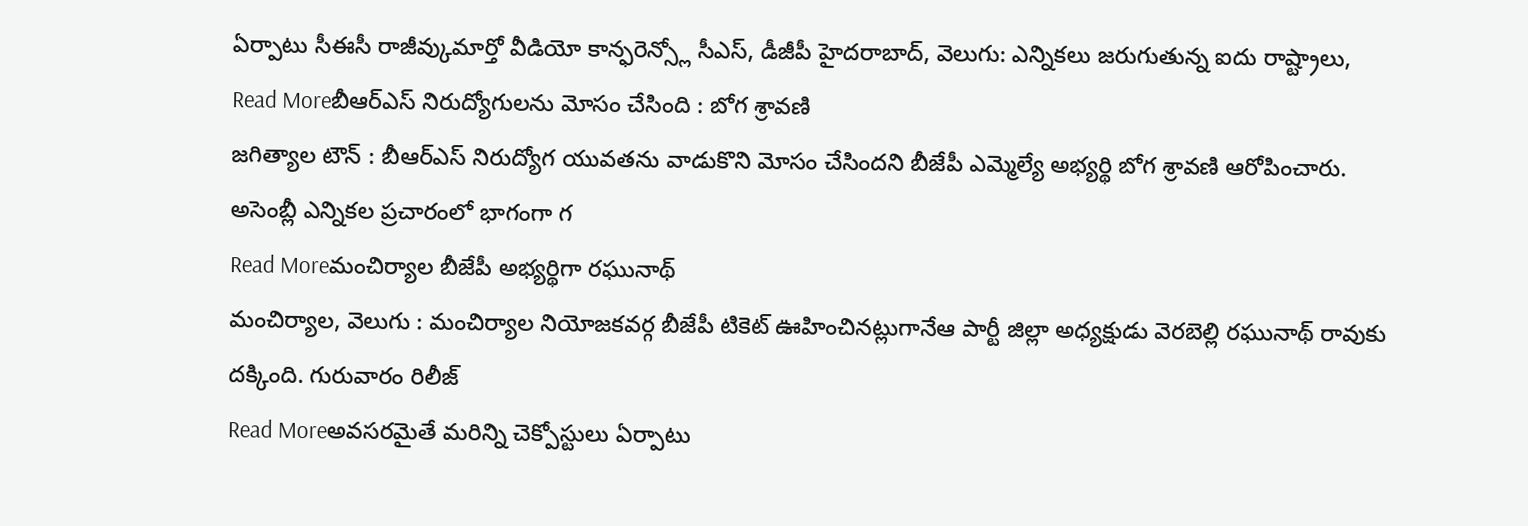ఏర్పాటు సీఈసీ రాజీవ్కుమార్తో వీడియో కాన్ఫరెన్స్లో సీఎస్, డీజీపీ హైదరాబాద్, వెలుగు: ఎన్నికలు జరుగుతున్న ఐదు రాష్ట్రాలు,
Read Moreబీఆర్ఎస్ నిరుద్యోగులను మోసం చేసింది : బోగ శ్రావణి
జగిత్యాల టౌన్ : బీఆర్ఎస్ నిరుద్యోగ యువతను వాడుకొని మోసం చేసిందని బీజేపీ ఎమ్మెల్యే అభ్యర్థి బోగ శ్రావణి ఆరోపించారు. అసెంబ్లీ ఎన్నికల ప్రచారంలో భాగంగా గ
Read Moreమంచిర్యాల బీజేపీ అభ్యర్థిగా రఘునాథ్
మంచిర్యాల, వెలుగు : మంచిర్యాల నియోజకవర్గ బీజేపీ టికెట్ ఊహించినట్లుగానేఆ పార్టీ జిల్లా అధ్యక్షుడు వెరబెల్లి రఘునాథ్ రావుకు దక్కింది. గురువారం రిలీజ్
Read Moreఅవసరమైతే మరిన్ని చెక్పోస్టులు ఏర్పాటు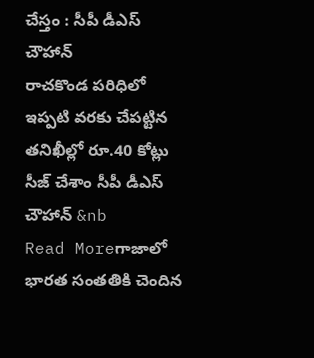చేస్తం : సీపీ డీఎస్ చౌహాన్
రాచకొండ పరిధిలో ఇప్పటి వరకు చేపట్టిన తనిఖీల్లో రూ.40 కోట్లు సీజ్ చేశాం సీపీ డీఎస్ చౌహాన్ &nb
Read Moreగాజాలో భారత సంతతికి చెందిన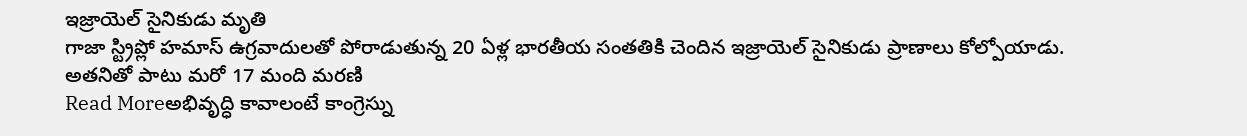ఇజ్రాయెల్ సైనికుడు మృతి
గాజా స్ట్రిప్లో హమాస్ ఉగ్రవాదులతో పోరాడుతున్న 20 ఏళ్ల భారతీయ సంతతికి చెందిన ఇజ్రాయెల్ సైనికుడు ప్రాణాలు కోల్పోయాడు. అతనితో పాటు మరో 17 మంది మరణి
Read Moreఅభివృద్ధి కావాలంటే కాంగ్రెస్ను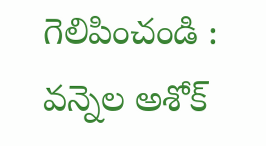గెలిపించండి : వన్నెల అశోక్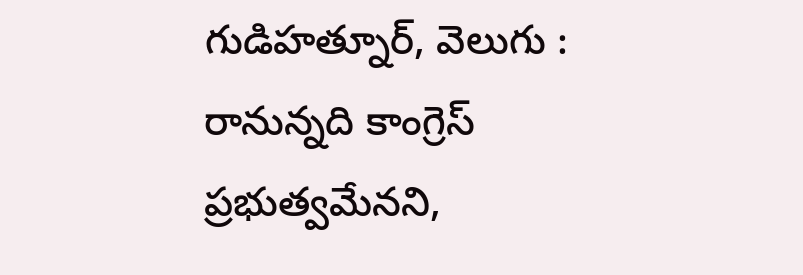గుడిహత్నూర్, వెలుగు : రానున్నది కాంగ్రెస్ ప్రభుత్వమేనని,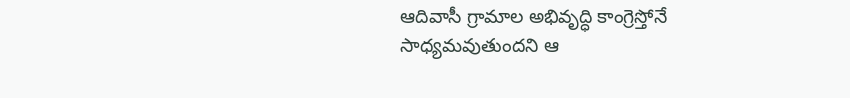ఆదివాసీ గ్రామాల అభివృద్ధి కాంగ్రెస్తోనే సాధ్యమవుతుందని ఆ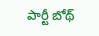పార్టీ బోథ్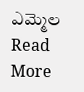ఎమ్మెల
Read More